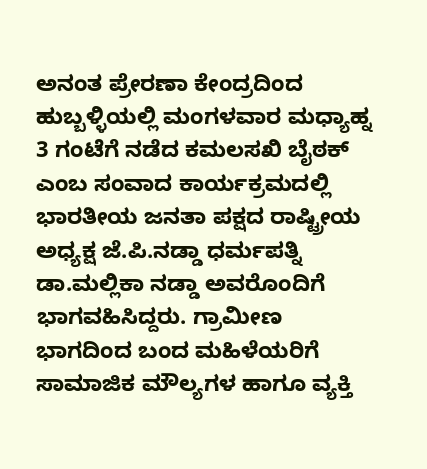ಅನಂತ ಪ್ರೇರಣಾ ಕೇಂದ್ರದಿಂದ ಹುಬ್ಬಳ್ಳಿಯಲ್ಲಿ ಮಂಗಳವಾರ ಮಧ್ಯಾಹ್ನ 3 ಗಂಟೆಗೆ ನಡೆದ ಕಮಲಸಖಿ ಬೈಠಕ್ ಎಂಬ ಸಂವಾದ ಕಾರ್ಯಕ್ರಮದಲ್ಲಿ ಭಾರತೀಯ ಜನತಾ ಪಕ್ಷದ ರಾಷ್ಟ್ರೀಯ ಅಧ್ಯಕ್ಷ ಜೆ.ಪಿ.ನಡ್ಡಾ ಧರ್ಮಪತ್ನಿ ಡಾ.ಮಲ್ಲಿಕಾ ನಡ್ಡಾ ಅವರೊಂದಿಗೆ ಭಾಗವಹಿಸಿದ್ದರು. ಗ್ರಾಮೀಣ ಭಾಗದಿಂದ ಬಂದ ಮಹಿಳೆಯರಿಗೆ ಸಾಮಾಜಿಕ ಮೌಲ್ಯಗಳ ಹಾಗೂ ವ್ಯಕ್ತಿ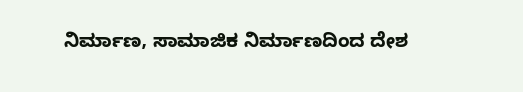ನಿರ್ಮಾಣ, ಸಾಮಾಜಿಕ ನಿರ್ಮಾಣದಿಂದ ದೇಶ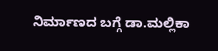ನಿರ್ಮಾಣದ ಬಗ್ಗೆ ಡಾ.ಮಲ್ಲಿಕಾ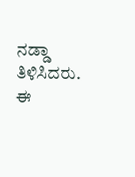ನಡ್ಡಾ ತಿಳಿಸಿದರು. ಈ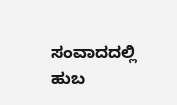ಸಂವಾದದಲ್ಲಿ ಹುಬ